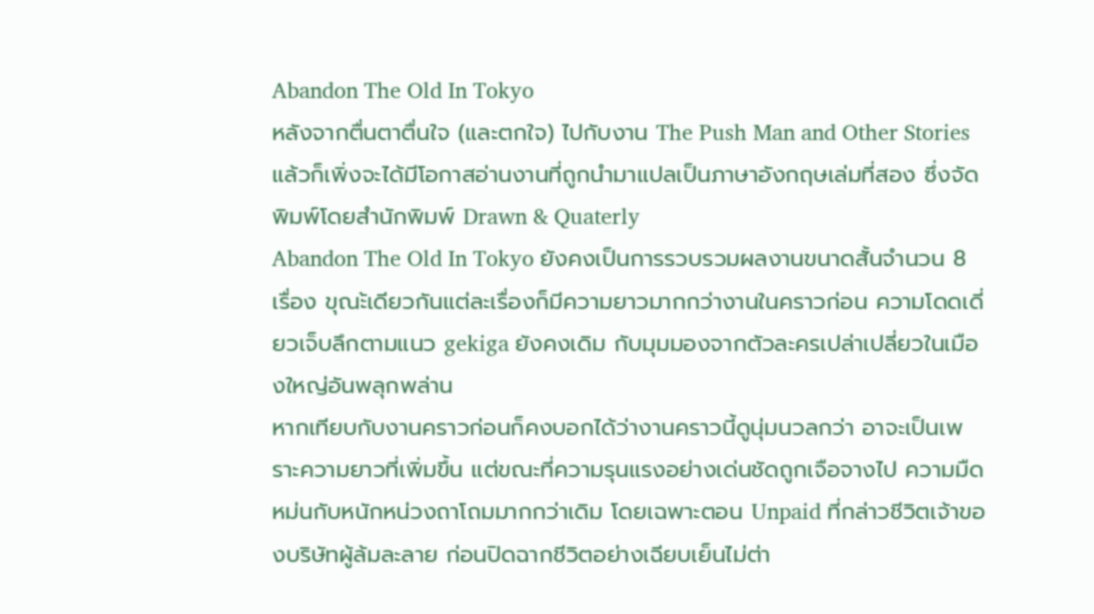Abandon The Old In Tokyo
หลังจากตื่นตาตื่นใจ (และตกใจ) ไปกับงาน The Push Man and Other Stories แล้วก็เพิ่งจะได้มีโอกาสอ่านงานที่ถูกนำมาแปลเป็นภาษาอังกฤษเล่มที่สอง ซึ่งจัดพิมพ์โดยสำนักพิมพ์ Drawn & Quaterly
Abandon The Old In Tokyo ยังคงเป็นการรวบรวมผลงานขนาดสั้นจำนวน 8 เรื่อง ขุณะ้เดียวกันแต่ละเรื่องก็มีความยาวมากกว่างานในคราวก่อน ความโดดเดี่ยวเจ็บลึกตามแนว gekiga ยังคงเดิม กับมุมมองจากตัวละครเปล่าเปลี่ยวในเมืองใหญ่อันพลุกพล่าน
หากเทียบกับงานคราวก่อนก็คงบอกได้ว่างานคราวนี้ดูนุ่มนวลกว่า อาจะเป็นเพราะความยาวที่เพิ่มขึ้น แต่ขณะที่ความรุนแรงอย่างเด่นชัดถูกเจือจางไป ความมืดหม่นกับหนักหน่วงถาโถมมากกว่าเดิม โดยเฉพาะตอน Unpaid ที่กล่าวชีวิตเจ้าของบริษัทผู้ล้มละลาย ก่อนปิดฉากชีวิตอย่างเฉียบเย็นไม่ต่า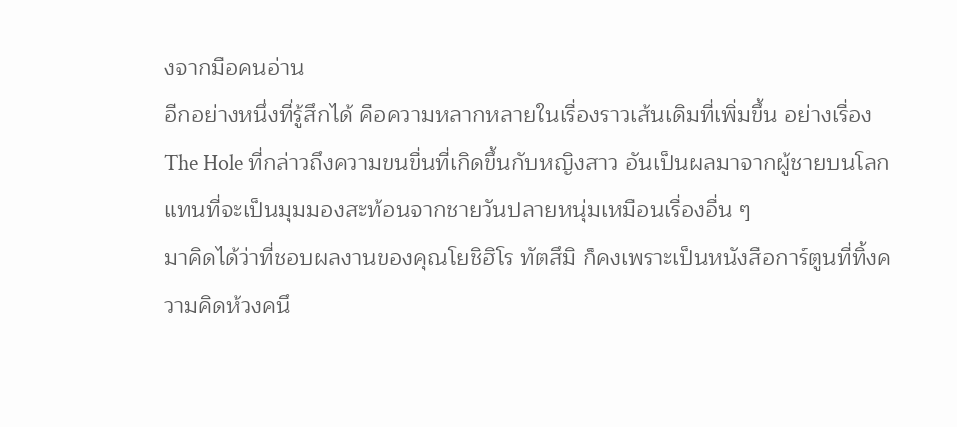งจากมือคนอ่าน
อีกอย่างหนึ่งที่รู้สึกได้ คือความหลากหลายในเรื่องราวเส้นเดิมที่เพิ่มขึ้น อย่างเรื่อง The Hole ที่กล่าวถึงความขนขื่นที่เกิดขึ้นกับหญิงสาว อันเป็นผลมาจากผู้ชายบนโลก แทนที่จะเป็นมุมมองสะท้อนจากชายวันปลายหนุ่มเหมือนเรื่องอื่น ๆ
มาคิดได้ว่าที่ชอบผลงานของคุณโยชิฮิโร ทัตสึมิ ก็คงเพราะเป็นหนังสือการ์ตูนที่ทิ้งความคิดห้วงคนึ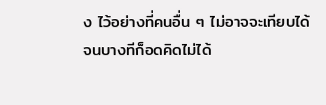ง ไว้อย่างที่คนอื่น ๆ ไม่อาจจะเทียบได้
จนบางทีก็อดคิดไม่ได้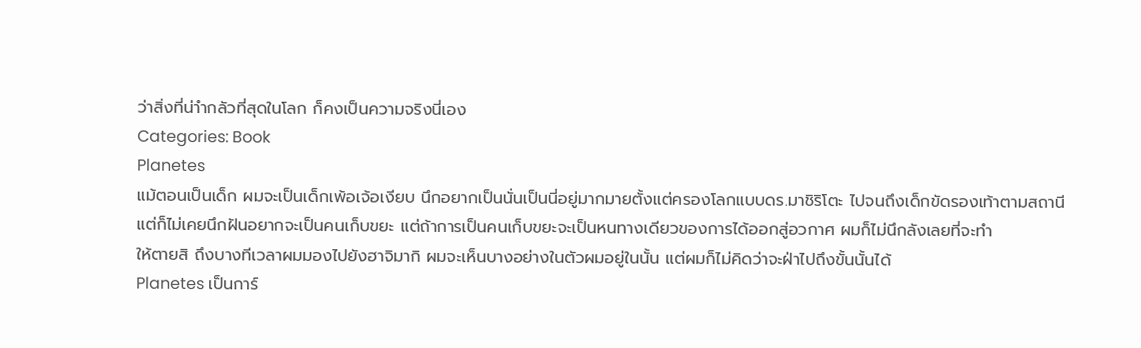ว่าสิ่งที่น่าำกลัวที่สุดในโลก ก็คงเป็นความจริงนี่เอง
Categories: Book
Planetes
แม้ตอนเป็นเด็ก ผมจะเป็นเด็กเพ้อเจ้อเงียบ นึกอยากเป็นนั่นเป็นนี่อยู่มากมายตั้งแต่ครองโลกแบบดร.มาชิริโตะ ไปจนถึงเด็กขัดรองเท้าตามสถานี แต่ก็ไม่เคยนึกฝันอยากจะเป็นคนเก็บขยะ แต่ถ้าการเป็นคนเก็บขยะจะเป็นหนทางเดียวของการได้ออกสู่อวกาศ ผมก็ไม่นึกลังเลยที่จะทำ
ให้ตายสิ ถึงบางทีเวลาผมมองไปยังฮาจิมากิ ผมจะเห็นบางอย่างในตัวผมอยู่ในนั้น แต่ผมก็ไม่คิดว่าจะฝ่าไปถึงขั้นนั้นได้
Planetes เป็นการ์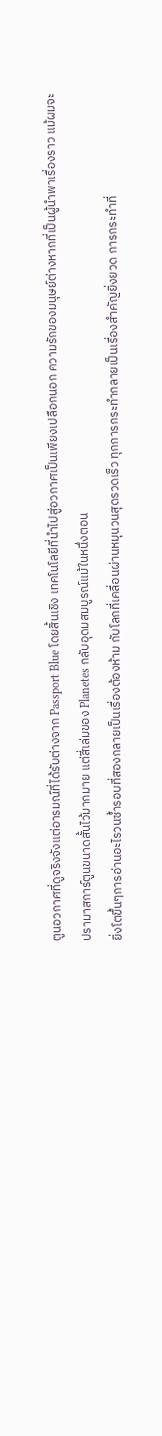ตูนอวกาศที่ดูจริงจังแต่อารมณ์ที่ได้รับต่างจาก Passport Blue โดยสิ้นเชิง เทคโนโลยีที่นำไปสู่อวกาศเป็นเพียงเปลือกนอก ความรักของมนุษย์ต่างหากที่เป็นผู้นำพาเรื่องราว แม้ผมจะปรามาสการ์ตูนขนาดสั้นไว้มากมาย แต่สี่เล่มของ Planetes กลับอุดมสมบูรณ์แม้ในหนึ่งตอน
ยิ่งโตขึ้นๆการอ่านอะไรวนซ้ำรอบที่สองกลายเป็นเรื่องต้องห้าม กับโลกที่เคลื่อนผ่านหมุนวนสุดรวดเร็ว ทุกการกระทำกลายเป็นเรื่องสำคัญยิ่งยวด การกระทำที่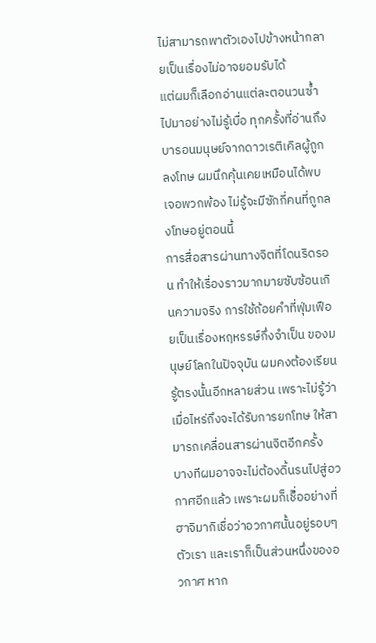ไม่สามารถพาตัวเองไปข้างหน้ากลายเป็นเรื่องไม่อาจยอมรับได้
แต่ผมก็เลือกอ่านแต่ละตอนวนซ้ำไปมาอย่างไม่รู้เบื่อ ทุกครั้งที่อ่านถึงบารอนมนุษย์จากดาวเรติเคิลผู้ถูกลงโทษ ผมนึกคุ้นเคยเหมือนได้พบเจอพวกพ้อง ไม่รู้จะมีซักกี่คนที่ถูกลงโทษอยู่ตอนนี้
การสื่อสารผ่านทางจิตที่โดนริดรอน ทำให้เรื่องราวมากมายซับซ้อนเกินความจริง การใช้ถ้อยคำที่ฟุ่มเฟือยเป็นเรื่องหฤหรรษ์กึ่งจำเป็น ของมนุษย์โลกในปัจจุบัน ผมคงต้องเรียนรู้ตรงนั้นอีกหลายส่วน เพราะไม่รู้ว่าเมื่อไหร่ถึงจะได้รับการยกโทษ ให้สามารถเคลื่อนสารผ่านจิตอีกครั้ง
บางทีผมอาจจะไม่ต้องดิ้นรนไปสู่อวกาศอีกแล้ว เพราะผมก็เชืิ่ออย่างที่ฮาจิมากิเชื่อว่าอวกาศนั้นอยู่รอบๆตัวเรา และเราก็เป็นส่วนหนึ่งของอวกาศ หาก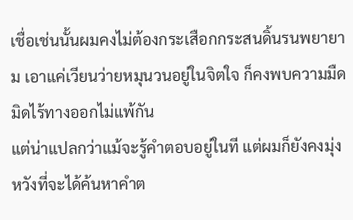เชื่อเช่นนั้นผมคงไม่ต้องกระเสือกกระสนดิ้นรนพยายาม เอาแค่เวียนว่ายหมุนวนอยู่ในจิตใจ ก็คงพบความมืดมิดไร้ทางออกไม่แพ้กัน
แต่น่าแปลกว่าแม้จะรู้คำตอบอยู่ในที แต่ผมก็ยังคงมุ่งหวังที่จะได้ค้นหาคำต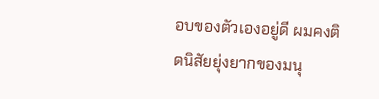อบของตัวเองอยู่ดี ผมคงติดนิสัยยุ่งยากของมนุ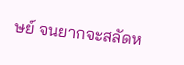ษย์ จนยากจะสลัดห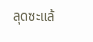ลุดซะแล้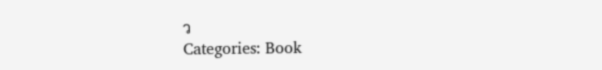ว
Categories: Book